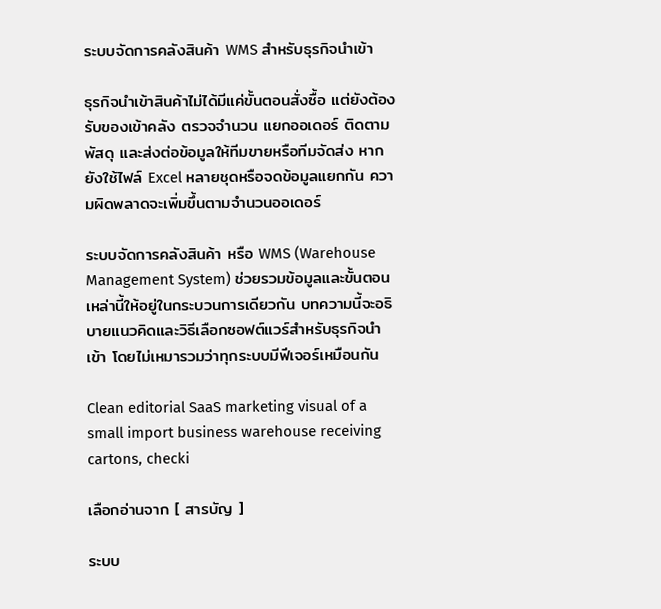ระบบจัดการคลังสินค้า WMS สำหรับธุรกิจนำเข้า

ธุรกิจนำเข้าสินค้าไม่ได้มีแค่ขั้นตอนสั่งซื้อ แต่ยังต้องรับของเข้าคลัง ตรวจจำนวน แยกออเดอร์ ติดตามพัสดุ และส่งต่อข้อมูลให้ทีมขายหรือทีมจัดส่ง หากยังใช้ไฟล์ Excel หลายชุดหรือจดข้อมูลแยกกัน ความผิดพลาดจะเพิ่มขึ้นตามจำนวนออเดอร์

ระบบจัดการคลังสินค้า หรือ WMS (Warehouse Management System) ช่วยรวมข้อมูลและขั้นตอนเหล่านี้ให้อยู่ในกระบวนการเดียวกัน บทความนี้จะอธิบายแนวคิดและวิธีเลือกซอฟต์แวร์สำหรับธุรกิจนำเข้า โดยไม่เหมารวมว่าทุกระบบมีฟีเจอร์เหมือนกัน

Clean editorial SaaS marketing visual of a small import business warehouse receiving cartons, checki

เลือกอ่านจาก [ สารบัญ ]

ระบบ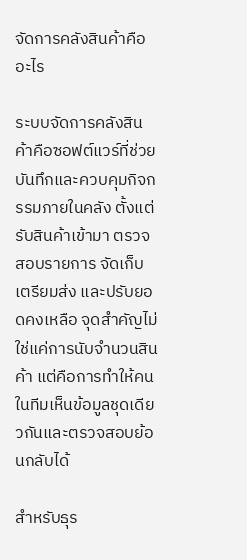จัดการคลังสินค้าคืออะไร

ระบบจัดการคลังสินค้าคือซอฟต์แวร์ที่ช่วยบันทึกและควบคุมกิจกรรมภายในคลัง ตั้งแต่รับสินค้าเข้ามา ตรวจสอบรายการ จัดเก็บ เตรียมส่ง และปรับยอดคงเหลือ จุดสำคัญไม่ใช่แค่การนับจำนวนสินค้า แต่คือการทำให้คนในทีมเห็นข้อมูลชุดเดียวกันและตรวจสอบย้อนกลับได้

สำหรับธุร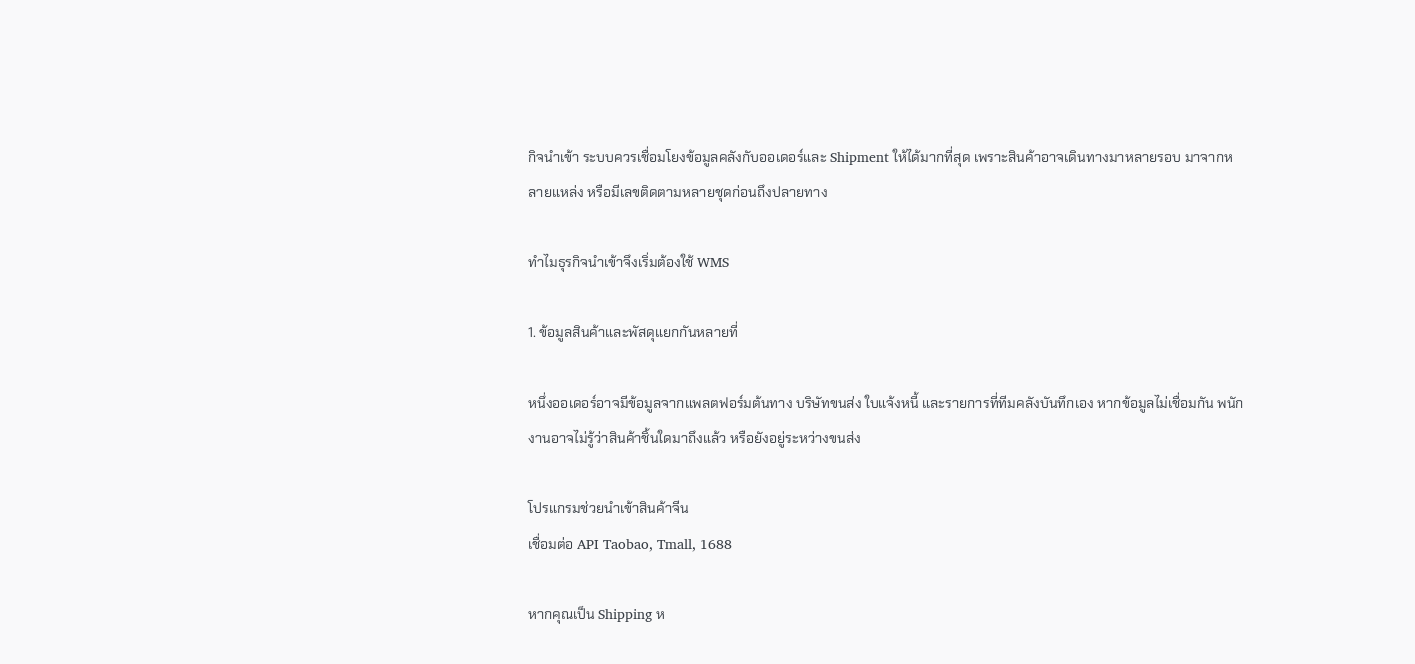กิจนำเข้า ระบบควรเชื่อมโยงข้อมูลคลังกับออเดอร์และ Shipment ให้ได้มากที่สุด เพราะสินค้าอาจเดินทางมาหลายรอบ มาจากหลายแหล่ง หรือมีเลขติดตามหลายชุดก่อนถึงปลายทาง

ทำไมธุรกิจนำเข้าจึงเริ่มต้องใช้ WMS

1. ข้อมูลสินค้าและพัสดุแยกกันหลายที่

หนึ่งออเดอร์อาจมีข้อมูลจากแพลตฟอร์มต้นทาง บริษัทขนส่ง ใบแจ้งหนี้ และรายการที่ทีมคลังบันทึกเอง หากข้อมูลไม่เชื่อมกัน พนักงานอาจไม่รู้ว่าสินค้าชิ้นใดมาถึงแล้ว หรือยังอยู่ระหว่างขนส่ง

โปรแกรมช่วยนำเข้าสินค้าจีน
เชื่อมต่อ API Taobao, Tmall, 1688

หากคุณเป็น Shipping ห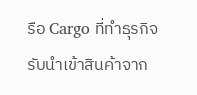รือ Cargo ที่ทำธุรกิจรับนำเข้าสินค้าจาก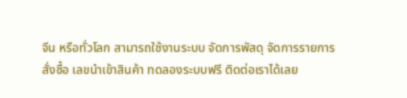จีน หรือทั่วโลก สามารถใช้งานระบบ จัดการพัสดุ จัดการรายการสั่งซื้อ เลขนำเข้าสินค้า ทดลองระบบฟรี ติดต่อเราได้เลย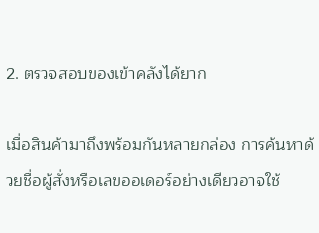2. ตรวจสอบของเข้าคลังได้ยาก

เมื่อสินค้ามาถึงพร้อมกันหลายกล่อง การค้นหาด้วยชื่อผู้สั่งหรือเลขออเดอร์อย่างเดียวอาจใช้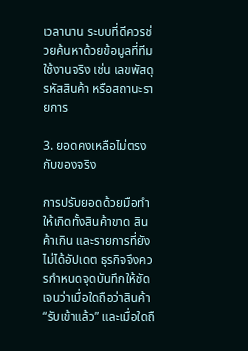เวลานาน ระบบที่ดีควรช่วยค้นหาด้วยข้อมูลที่ทีมใช้งานจริง เช่น เลขพัสดุ รหัสสินค้า หรือสถานะรายการ

3. ยอดคงเหลือไม่ตรงกับของจริง

การปรับยอดด้วยมือทำให้เกิดทั้งสินค้าขาด สินค้าเกิน และรายการที่ยังไม่ได้อัปเดต ธุรกิจจึงควรกำหนดจุดบันทึกให้ชัดเจนว่าเมื่อใดถือว่าสินค้า “รับเข้าแล้ว” และเมื่อใดถื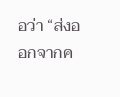อว่า “ส่งออกจากค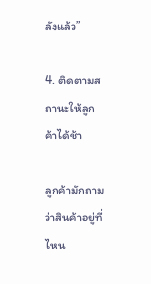ลังแล้ว”

4. ติดตามสถานะให้ลูกค้าได้ช้า

ลูกค้ามักถามว่าสินค้าอยู่ที่ไหน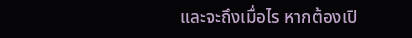และจะถึงเมื่อไร หากต้องเปิ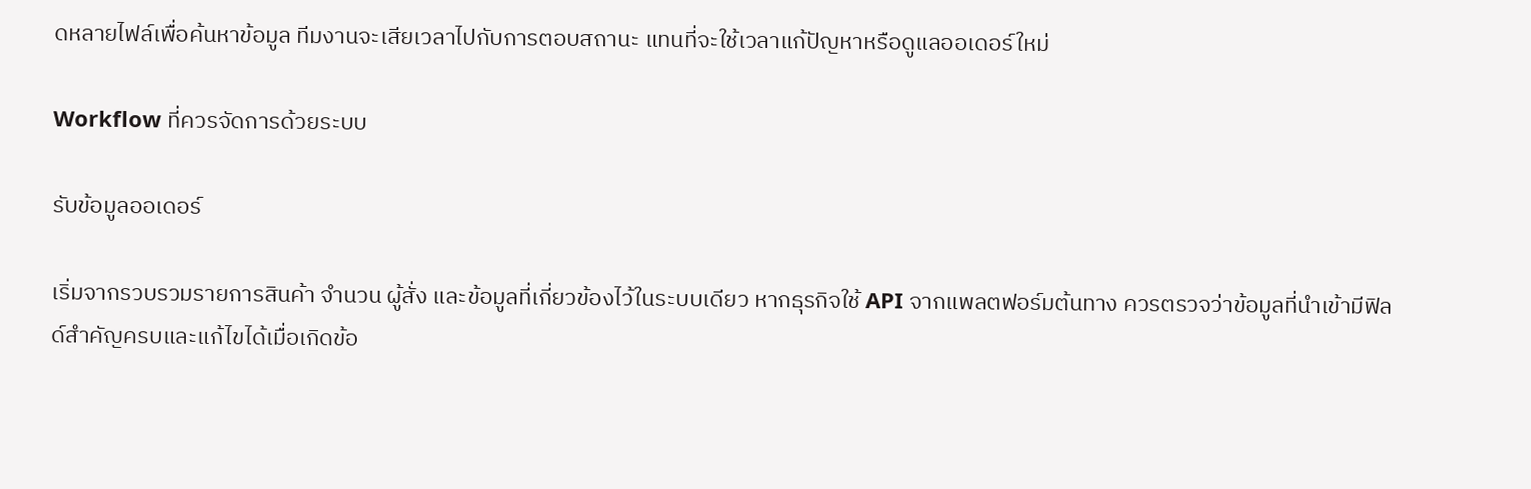ดหลายไฟล์เพื่อค้นหาข้อมูล ทีมงานจะเสียเวลาไปกับการตอบสถานะ แทนที่จะใช้เวลาแก้ปัญหาหรือดูแลออเดอร์ใหม่

Workflow ที่ควรจัดการด้วยระบบ

รับข้อมูลออเดอร์

เริ่มจากรวบรวมรายการสินค้า จำนวน ผู้สั่ง และข้อมูลที่เกี่ยวข้องไว้ในระบบเดียว หากธุรกิจใช้ API จากแพลตฟอร์มต้นทาง ควรตรวจว่าข้อมูลที่นำเข้ามีฟิลด์สำคัญครบและแก้ไขได้เมื่อเกิดข้อ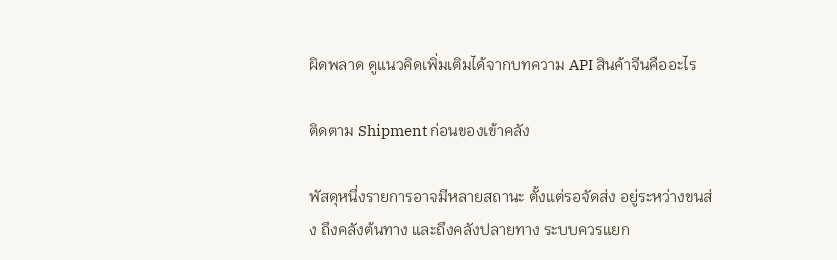ผิดพลาด ดูแนวคิดเพิ่มเติมได้จากบทความ API สินค้าจีนคืออะไร

ติดตาม Shipment ก่อนของเข้าคลัง

พัสดุหนึ่งรายการอาจมีหลายสถานะ ตั้งแต่รอจัดส่ง อยู่ระหว่างขนส่ง ถึงคลังต้นทาง และถึงคลังปลายทาง ระบบควรแยก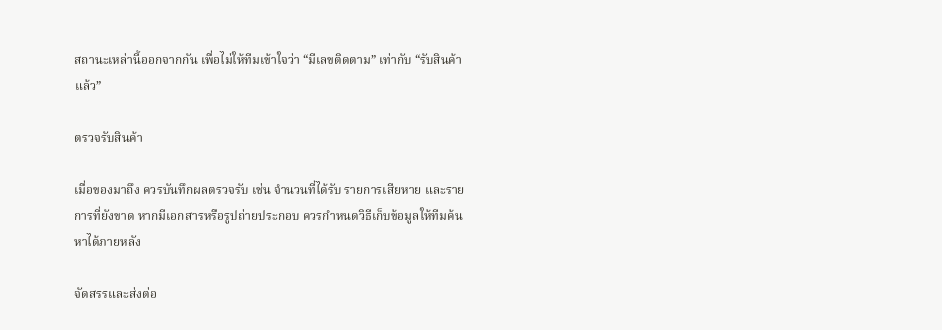สถานะเหล่านี้ออกจากกัน เพื่อไม่ให้ทีมเข้าใจว่า “มีเลขติดตาม” เท่ากับ “รับสินค้าแล้ว”

ตรวจรับสินค้า

เมื่อของมาถึง ควรบันทึกผลตรวจรับ เช่น จำนวนที่ได้รับ รายการเสียหาย และรายการที่ยังขาด หากมีเอกสารหรือรูปถ่ายประกอบ ควรกำหนดวิธีเก็บข้อมูลให้ทีมค้นหาได้ภายหลัง

จัดสรรและส่งต่อ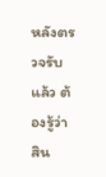หลังตรวจรับแล้ว ต้องรู้ว่าสิน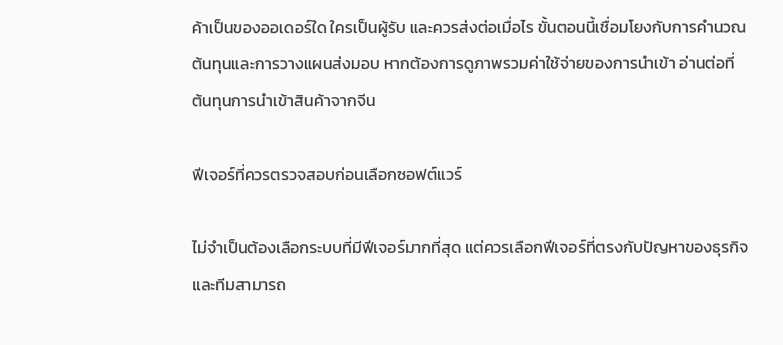ค้าเป็นของออเดอร์ใด ใครเป็นผู้รับ และควรส่งต่อเมื่อไร ขั้นตอนนี้เชื่อมโยงกับการคำนวณต้นทุนและการวางแผนส่งมอบ หากต้องการดูภาพรวมค่าใช้จ่ายของการนำเข้า อ่านต่อที่ ต้นทุนการนำเข้าสินค้าจากจีน

ฟีเจอร์ที่ควรตรวจสอบก่อนเลือกซอฟต์แวร์

ไม่จำเป็นต้องเลือกระบบที่มีฟีเจอร์มากที่สุด แต่ควรเลือกฟีเจอร์ที่ตรงกับปัญหาของธุรกิจและทีมสามารถ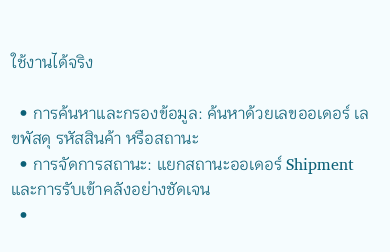ใช้งานได้จริง

  • การค้นหาและกรองข้อมูล: ค้นหาด้วยเลขออเดอร์ เลขพัสดุ รหัสสินค้า หรือสถานะ
  • การจัดการสถานะ: แยกสถานะออเดอร์ Shipment และการรับเข้าคลังอย่างชัดเจน
  •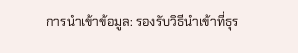การนำเข้าข้อมูล: รองรับวิธีนำเข้าที่ธุร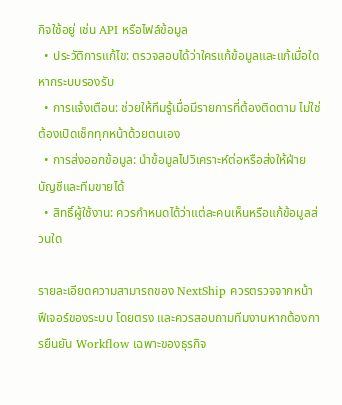กิจใช้อยู่ เช่น API หรือไฟล์ข้อมูล
  • ประวัติการแก้ไข: ตรวจสอบได้ว่าใครแก้ข้อมูลและแก้เมื่อใด หากระบบรองรับ
  • การแจ้งเตือน: ช่วยให้ทีมรู้เมื่อมีรายการที่ต้องติดตาม ไม่ใช่ต้องเปิดเช็กทุกหน้าด้วยตนเอง
  • การส่งออกข้อมูล: นำข้อมูลไปวิเคราะห์ต่อหรือส่งให้ฝ่ายบัญชีและทีมขายได้
  • สิทธิ์ผู้ใช้งาน: ควรกำหนดได้ว่าแต่ละคนเห็นหรือแก้ข้อมูลส่วนใด

รายละเอียดความสามารถของ NextShip ควรตรวจจากหน้า ฟีเจอร์ของระบบ โดยตรง และควรสอบถามทีมงานหากต้องการยืนยัน Workflow เฉพาะของธุรกิจ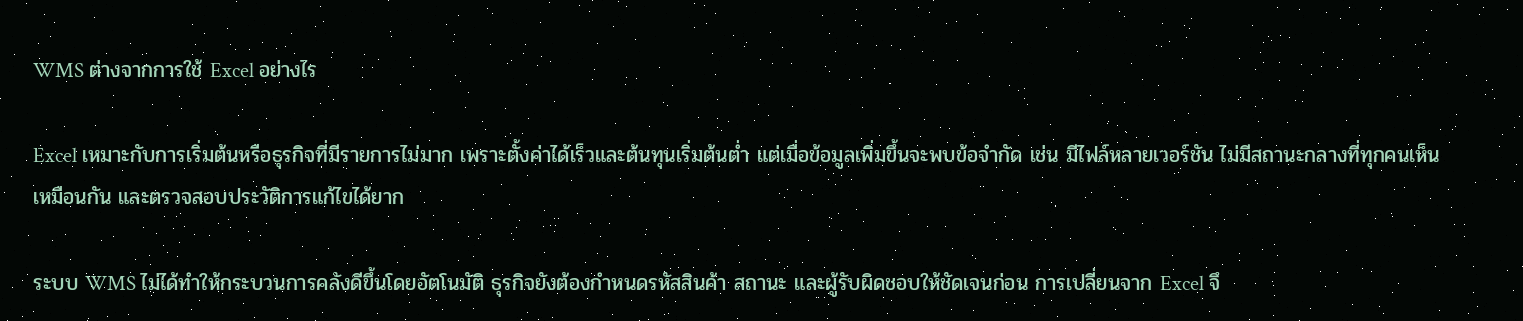WMS ต่างจากการใช้ Excel อย่างไร

Excel เหมาะกับการเริ่มต้นหรือธุรกิจที่มีรายการไม่มาก เพราะตั้งค่าได้เร็วและต้นทุนเริ่มต้นต่ำ แต่เมื่อข้อมูลเพิ่มขึ้นจะพบข้อจำกัด เช่น มีไฟล์หลายเวอร์ชัน ไม่มีสถานะกลางที่ทุกคนเห็นเหมือนกัน และตรวจสอบประวัติการแก้ไขได้ยาก

ระบบ WMS ไม่ได้ทำให้กระบวนการคลังดีขึ้นโดยอัตโนมัติ ธุรกิจยังต้องกำหนดรหัสสินค้า สถานะ และผู้รับผิดชอบให้ชัดเจนก่อน การเปลี่ยนจาก Excel จึ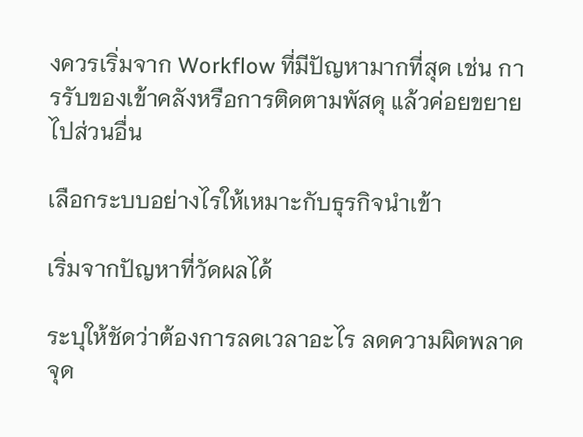งควรเริ่มจาก Workflow ที่มีปัญหามากที่สุด เช่น การรับของเข้าคลังหรือการติดตามพัสดุ แล้วค่อยขยายไปส่วนอื่น

เลือกระบบอย่างไรให้เหมาะกับธุรกิจนำเข้า

เริ่มจากปัญหาที่วัดผลได้

ระบุให้ชัดว่าต้องการลดเวลาอะไร ลดความผิดพลาดจุด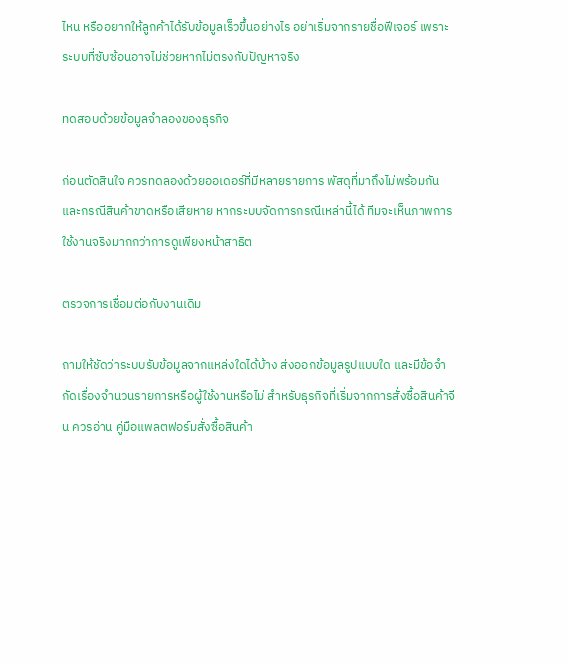ไหน หรืออยากให้ลูกค้าได้รับข้อมูลเร็วขึ้นอย่างไร อย่าเริ่มจากรายชื่อฟีเจอร์ เพราะระบบที่ซับซ้อนอาจไม่ช่วยหากไม่ตรงกับปัญหาจริง

ทดสอบด้วยข้อมูลจำลองของธุรกิจ

ก่อนตัดสินใจ ควรทดลองด้วยออเดอร์ที่มีหลายรายการ พัสดุที่มาถึงไม่พร้อมกัน และกรณีสินค้าขาดหรือเสียหาย หากระบบจัดการกรณีเหล่านี้ได้ ทีมจะเห็นภาพการใช้งานจริงมากกว่าการดูเพียงหน้าสาธิต

ตรวจการเชื่อมต่อกับงานเดิม

ถามให้ชัดว่าระบบรับข้อมูลจากแหล่งใดได้บ้าง ส่งออกข้อมูลรูปแบบใด และมีข้อจำกัดเรื่องจำนวนรายการหรือผู้ใช้งานหรือไม่ สำหรับธุรกิจที่เริ่มจากการสั่งซื้อสินค้าจีน ควรอ่าน คู่มือแพลตฟอร์มสั่งซื้อสินค้า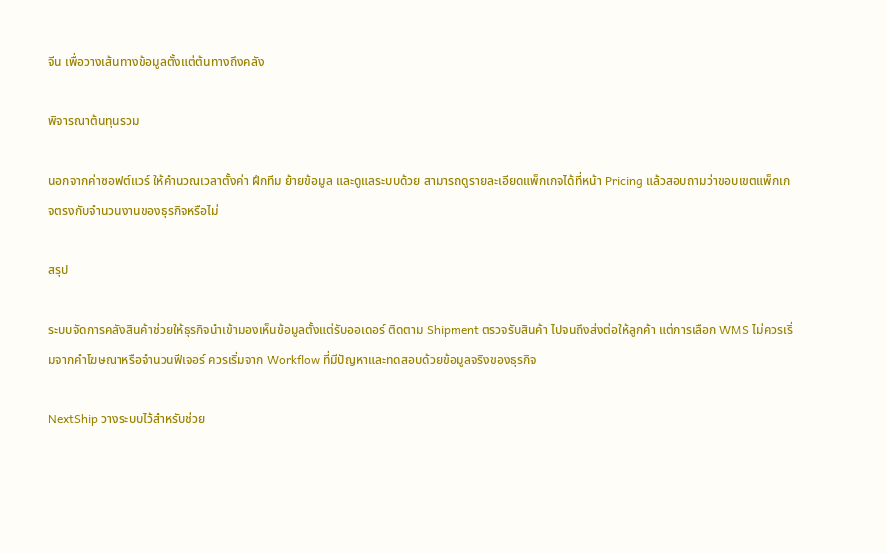จีน เพื่อวางเส้นทางข้อมูลตั้งแต่ต้นทางถึงคลัง

พิจารณาต้นทุนรวม

นอกจากค่าซอฟต์แวร์ ให้คำนวณเวลาตั้งค่า ฝึกทีม ย้ายข้อมูล และดูแลระบบด้วย สามารถดูรายละเอียดแพ็กเกจได้ที่หน้า Pricing แล้วสอบถามว่าขอบเขตแพ็กเกจตรงกับจำนวนงานของธุรกิจหรือไม่

สรุป

ระบบจัดการคลังสินค้าช่วยให้ธุรกิจนำเข้ามองเห็นข้อมูลตั้งแต่รับออเดอร์ ติดตาม Shipment ตรวจรับสินค้า ไปจนถึงส่งต่อให้ลูกค้า แต่การเลือก WMS ไม่ควรเริ่มจากคำโฆษณาหรือจำนวนฟีเจอร์ ควรเริ่มจาก Workflow ที่มีปัญหาและทดสอบด้วยข้อมูลจริงของธุรกิจ

NextShip วางระบบไว้สำหรับช่วย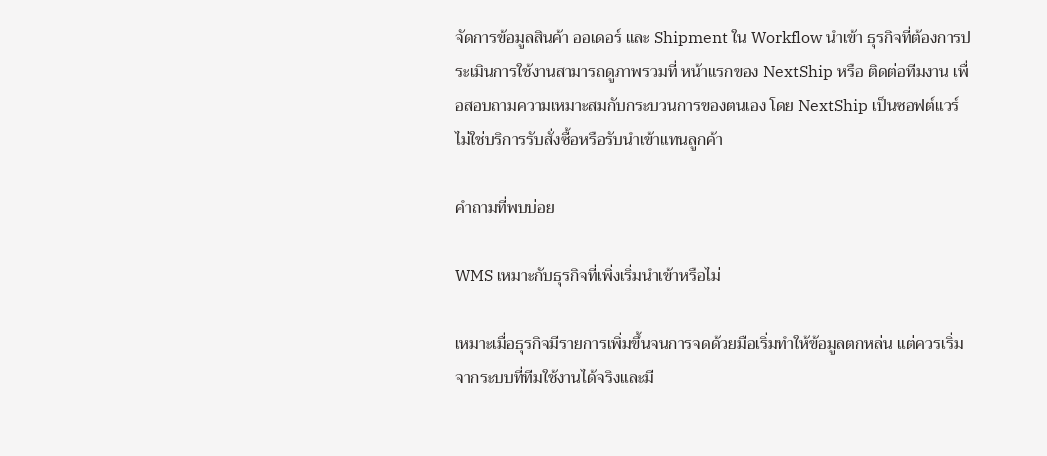จัดการข้อมูลสินค้า ออเดอร์ และ Shipment ใน Workflow นำเข้า ธุรกิจที่ต้องการประเมินการใช้งานสามารถดูภาพรวมที่ หน้าแรกของ NextShip หรือ ติดต่อทีมงาน เพื่อสอบถามความเหมาะสมกับกระบวนการของตนเอง โดย NextShip เป็นซอฟต์แวร์ ไม่ใช่บริการรับสั่งซื้อหรือรับนำเข้าแทนลูกค้า

คำถามที่พบบ่อย

WMS เหมาะกับธุรกิจที่เพิ่งเริ่มนำเข้าหรือไม่

เหมาะเมื่อธุรกิจมีรายการเพิ่มขึ้นจนการจดด้วยมือเริ่มทำให้ข้อมูลตกหล่น แต่ควรเริ่มจากระบบที่ทีมใช้งานได้จริงและมี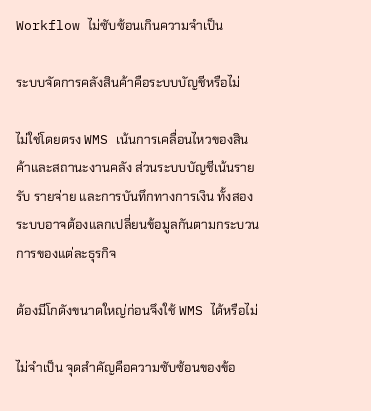Workflow ไม่ซับซ้อนเกินความจำเป็น

ระบบจัดการคลังสินค้าคือระบบบัญชีหรือไม่

ไม่ใช่โดยตรง WMS เน้นการเคลื่อนไหวของสินค้าและสถานะงานคลัง ส่วนระบบบัญชีเน้นรายรับ รายจ่าย และการบันทึกทางการเงิน ทั้งสองระบบอาจต้องแลกเปลี่ยนข้อมูลกันตามกระบวนการของแต่ละธุรกิจ

ต้องมีโกดังขนาดใหญ่ก่อนจึงใช้ WMS ได้หรือไม่

ไม่จำเป็น จุดสำคัญคือความซับซ้อนของข้อ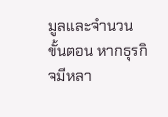มูลและจำนวนขั้นตอน หากธุรกิจมีหลา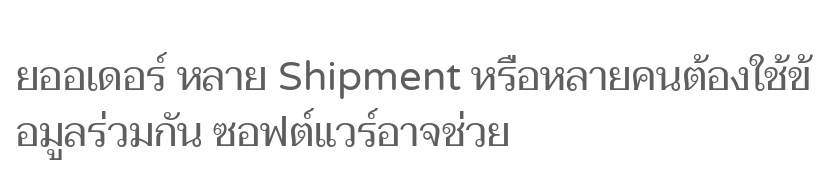ยออเดอร์ หลาย Shipment หรือหลายคนต้องใช้ข้อมูลร่วมกัน ซอฟต์แวร์อาจช่วย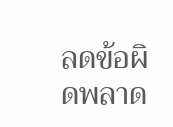ลดข้อผิดพลาด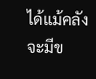ได้แม้คลังจะมีข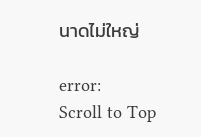นาดไม่ใหญ่

error:
Scroll to Top